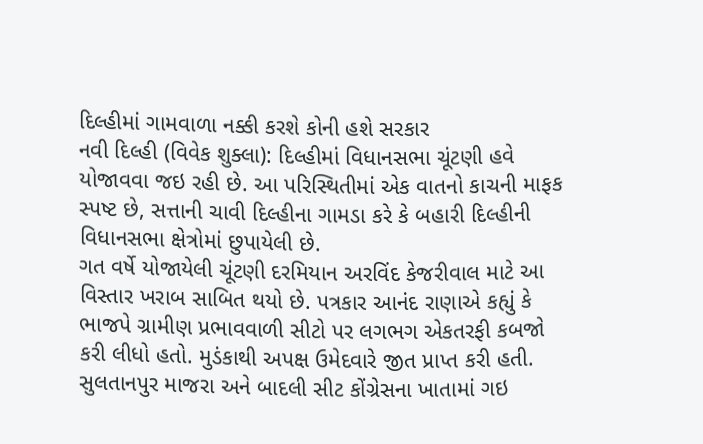દિલ્હીમાં ગામવાળા નક્કી કરશે કોની હશે સરકાર
નવી દિલ્હી (વિવેક શુક્લા): દિલ્હીમાં વિધાનસભા ચૂંટણી હવે યોજાવવા જઇ રહી છે. આ પરિસ્થિતીમાં એક વાતનો કાચની માફક સ્પષ્ટ છે, સત્તાની ચાવી દિલ્હીના ગામડા કરે કે બહારી દિલ્હીની વિધાનસભા ક્ષેત્રોમાં છુપાયેલી છે.
ગત વર્ષે યોજાયેલી ચૂંટણી દરમિયાન અરવિંદ કેજરીવાલ માટે આ વિસ્તાર ખરાબ સાબિત થયો છે. પત્રકાર આનંદ રાણાએ કહ્યું કે ભાજપે ગ્રામીણ પ્રભાવવાળી સીટો પર લગભગ એકતરફી કબજો કરી લીધો હતો. મુડંકાથી અપક્ષ ઉમેદવારે જીત પ્રાપ્ત કરી હતી. સુલતાનપુર માજરા અને બાદલી સીટ કોંગ્રેસના ખાતામાં ગઇ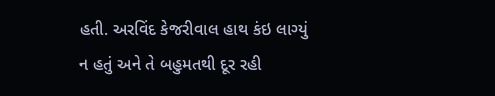હતી. અરવિંદ કેજરીવાલ હાથ કંઇ લાગ્યું ન હતું અને તે બહુમતથી દૂર રહી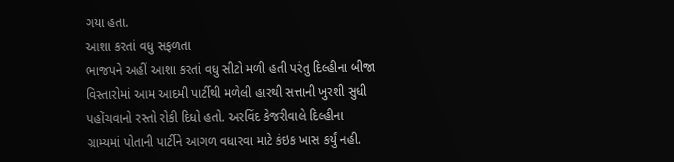ગયા હતા.
આશા કરતાં વધુ સફળતા
ભાજપને અહીં આશા કરતાં વધુ સીટો મળી હતી પરંતુ દિલ્હીના બીજા વિસ્તારોમાં આમ આદમી પાર્ટીથી મળેલી હારથી સત્તાની ખુરશી સુધી પહોંચવાનો રસ્તો રોકી દિધો હતો. અરવિંદ કેજરીવાલે દિલ્હીના ગ્રામ્યમાં પોતાની પાર્ટીને આગળ વધારવા માટે કંઇક ખાસ કર્યું નહી.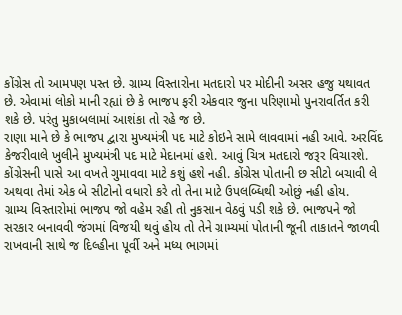કોંગ્રેસ તો આમપણ પસ્ત છે. ગ્રામ્ય વિસ્તારોના મતદારો પર મોદીની અસર હજુ યથાવત છે. એવામાં લોકો માની રહ્યાં છે કે ભાજપ ફરી એકવાર જુના પરિણામો પુનરાવર્તિત કરી શકે છે. પરંતુ મુકાબલામાં આશંકા તો રહે જ છે.
રાણા માને છે કે ભાજપ દ્વારા મુખ્યમંત્રી પદ માટે કોઇને સામે લાવવામાં નહી આવે. અરવિંદ કેજરીવાલે ખુલીને મુખ્યમંત્રી પદ માટે મેદાનમાં હશે. આવું ચિત્ર મતદારો જરૂર વિચારશે. કોંગ્રેસની પાસે આ વખતે ગુમાવવા માટે કશું હશે નહી. કોંગ્રેસ પોતાની છ સીટો બચાવી લે અથવા તેમાં એક બે સીટોનો વધારો કરે તો તેના માટે ઉપલબ્ધિથી ઓછું નહી હોય.
ગ્રામ્ય વિસ્તારોમાં ભાજપ જો વહેમ રહી તો નુકસાન વેઠવું પડી શકે છે. ભાજપને જો સરકાર બનાવવી જંગમાં વિજયી થવું હોય તો તેને ગ્રામ્યમાં પોતાની જૂની તાકાતને જાળવી રાખવાની સાથે જ દિલ્હીના પૂર્વી અને મધ્ય ભાગમાં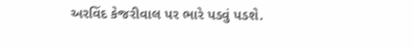અરવિંદ કેજરીવાલ પર ભારે પડવું પડશે.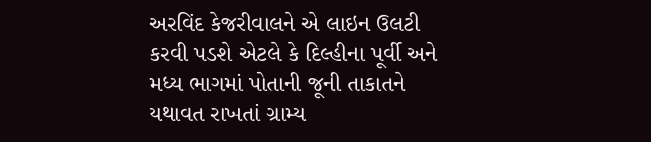અરવિંદ કેજરીવાલને એ લાઇન ઉલટી કરવી પડશે એટલે કે દિલ્હીના પૂર્વી અને મધ્ય ભાગમાં પોતાની જૂની તાકાતને યથાવત રાખતાં ગ્રામ્ય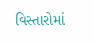વિસ્તારોમાં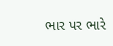ભાર પર ભારે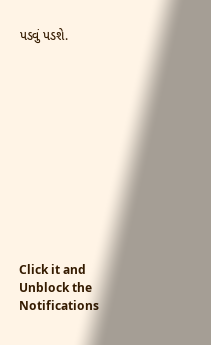પડવું પડશે.












Click it and Unblock the Notifications